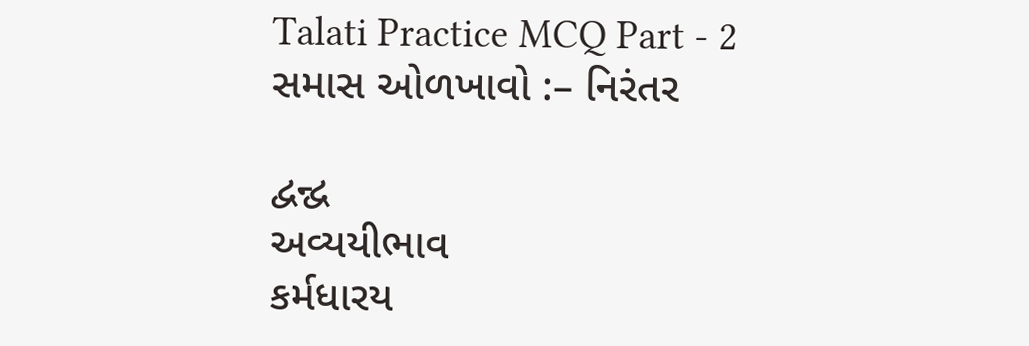Talati Practice MCQ Part - 2
સમાસ ઓળખાવો :– નિરંતર

દ્વન્દ્વ
અવ્યયીભાવ
કર્મધારય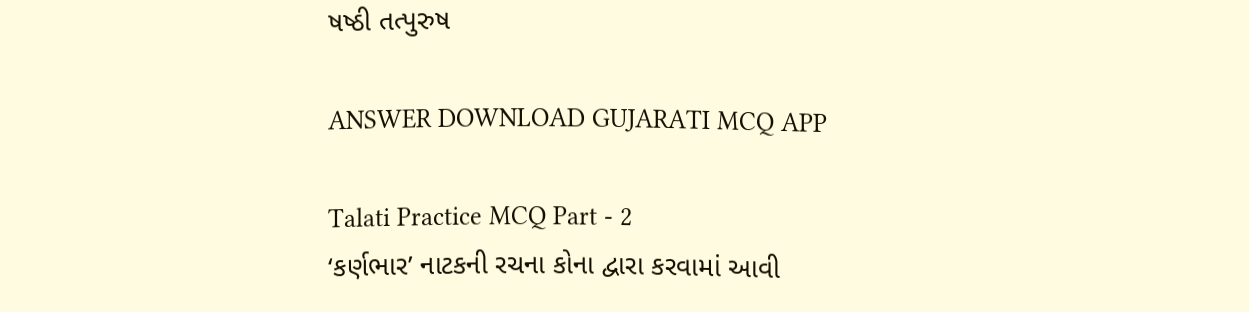ષષ્ઠી તત્પુરુષ

ANSWER DOWNLOAD GUJARATI MCQ APP

Talati Practice MCQ Part - 2
‘કર્ણભાર’ નાટકની રચના કોના દ્વારા કરવામાં આવી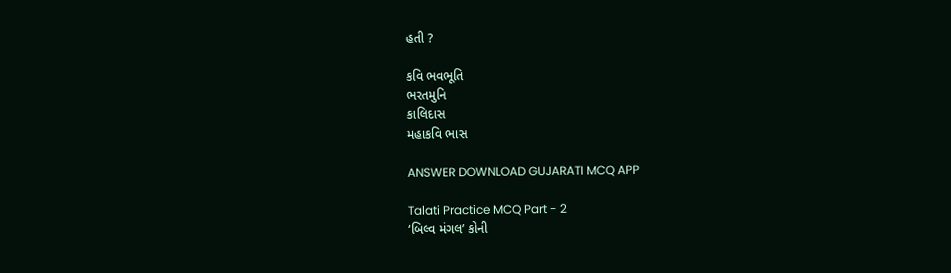હતી ?

કવિ ભવભૂતિ
ભરતમુનિ
કાલિદાસ
મહાકવિ ભાસ

ANSWER DOWNLOAD GUJARATI MCQ APP

Talati Practice MCQ Part - 2
‘બિલ્વ મંગલ’ કોની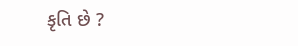કૃતિ છે ?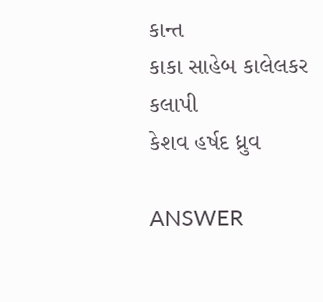કાન્ત
કાકા સાહેબ કાલેલકર
કલાપી
કેશવ હર્ષદ ધ્રુવ

ANSWER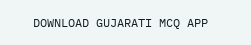DOWNLOAD GUJARATI MCQ APP